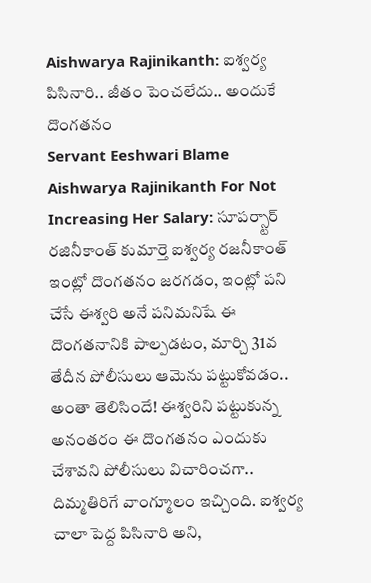Aishwarya Rajinikanth: ఐశ్వర్య పిసినారి.. జీతం పెంచలేదు.. అందుకే దొంగతనం
Servant Eeshwari Blame Aishwarya Rajinikanth For Not Increasing Her Salary: సూపర్స్టార్ రజినీకాంత్ కుమార్తె ఐశ్వర్య రజనీకాంత్ ఇంట్లో దొంగతనం జరగడం, ఇంట్లో పని చేసే ఈశ్వరి అనే పనిమనిషే ఈ దొంగతనానికి పాల్పడటం, మార్చి 31వ తేదీన పోలీసులు ఆమెను పట్టుకోవడం.. అంతా తెలిసిందే! ఈశ్వరిని పట్టుకున్న అనంతరం ఈ దొంగతనం ఎందుకు చేశావని పోలీసులు విచారించగా.. దిమ్మతిరిగే వాంగ్మూలం ఇచ్చింది. ఐశ్వర్య చాలా పెద్ద పిసినారి అని,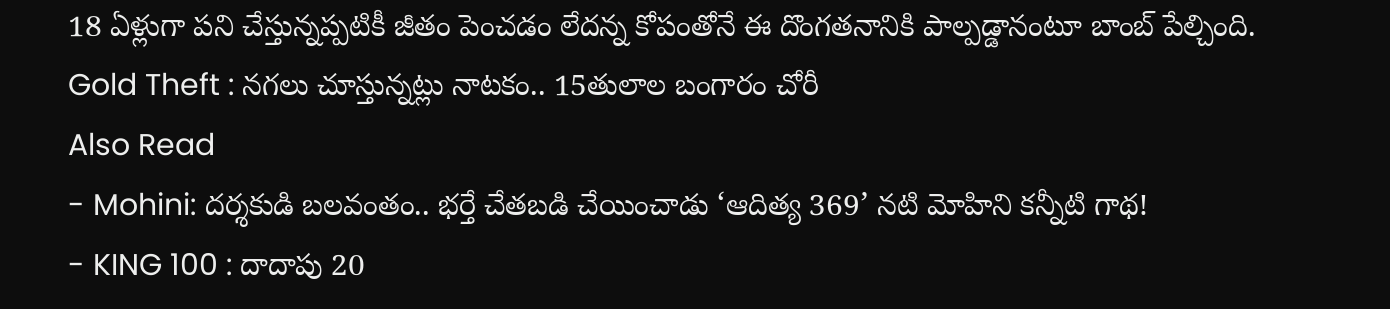18 ఏళ్లుగా పని చేస్తున్నప్పటికీ జీతం పెంచడం లేదన్న కోపంతోనే ఈ దొంగతనానికి పాల్పడ్డానంటూ బాంబ్ పేల్చింది.
Gold Theft : నగలు చూస్తున్నట్లు నాటకం.. 15తులాల బంగారం చోరీ
Also Read
- Mohini: దర్శకుడి బలవంతం.. భర్తే చేతబడి చేయించాడు ‘ఆదిత్య 369’ నటి మోహిని కన్నీటి గాథ!
- KING 100 : దాదాపు 20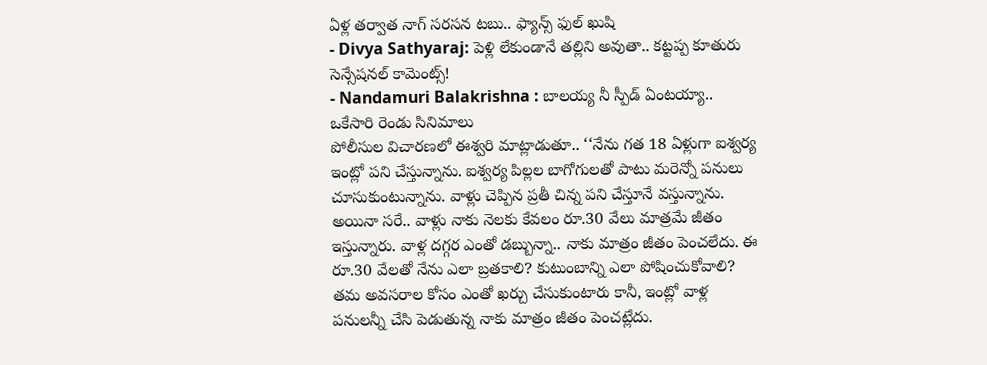ఏళ్ల తర్వాత నాగ్ సరసన టబు.. ఫ్యాన్స్ ఫుల్ ఖుషి
- Divya Sathyaraj: పెళ్లి లేకుండానే తల్లిని అవుతా.. కట్టప్ప కూతురు సెన్సేషనల్ కామెంట్స్!
- Nandamuri Balakrishna : బాలయ్య నీ స్పీడ్ ఏంటయ్యా.. ఒకేసారి రెండు సినిమాలు
పోలీసుల విచారణలో ఈశ్వరి మాట్లాడుతూ.. ‘‘నేను గత 18 ఏళ్లుగా ఐశ్వర్య ఇంట్లో పని చేస్తున్నాను. ఐశ్వర్య పిల్లల బాగోగులతో పాటు మరెన్నో పనులు చూసుకుంటున్నాను. వాళ్లు చెప్పిన ప్రతీ చిన్న పని చేస్తూనే వస్తున్నాను. అయినా సరే.. వాళ్లు నాకు నెలకు కేవలం రూ.30 వేలు మాత్రమే జీతం ఇస్తున్నారు. వాళ్ల దగ్గర ఎంతో డబ్బున్నా.. నాకు మాత్రం జీతం పెంచలేదు. ఈ రూ.30 వేలతో నేను ఎలా బ్రతకాలి? కుటుంబాన్ని ఎలా పోషించుకోవాలి? తమ అవసరాల కోసం ఎంతో ఖర్చు చేసుకుంటారు కానీ, ఇంట్లో వాళ్ల పనులన్నీ చేసి పెడుతున్న నాకు మాత్రం జీతం పెంచట్లేదు.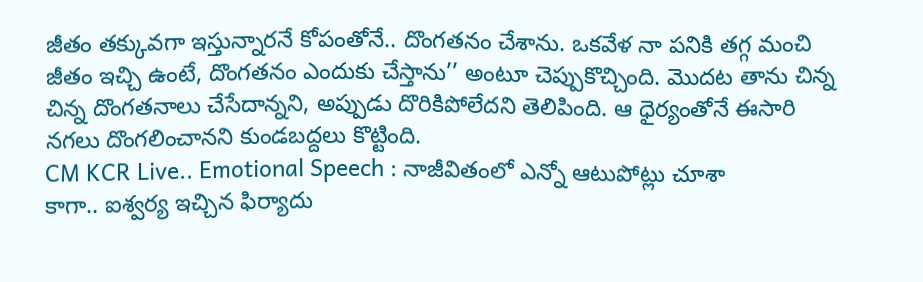జీతం తక్కువగా ఇస్తున్నారనే కోపంతోనే.. దొంగతనం చేశాను. ఒకవేళ నా పనికి తగ్గ మంచి జీతం ఇచ్చి ఉంటే, దొంగతనం ఎందుకు చేస్తాను’’ అంటూ చెప్పుకొచ్చింది. మొదట తాను చిన్న చిన్న దొంగతనాలు చేసేదాన్నని, అప్పుడు దొరికిపోలేదని తెలిపింది. ఆ ధైర్యంతోనే ఈసారి నగలు దొంగలించానని కుండబద్దలు కొట్టింది.
CM KCR Live.. Emotional Speech : నాజీవితంలో ఎన్నో ఆటుపోట్లు చూశా
కాగా.. ఐశ్వర్య ఇచ్చిన ఫిర్యాదు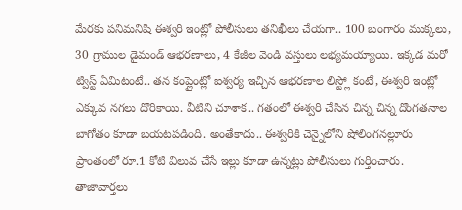మేరకు పనిమనిషి ఈశ్వరి ఇంట్లో పోలీసులు తనిఖీలు చేయగా.. 100 బంగారం ముక్కలు, 30 గ్రాముల డైమండ్ ఆభరణాలు, 4 కేజీల వెండి వస్తులు లభ్యమయ్యాయి. ఇక్కడ మరో ట్విస్ట్ ఏమిటంటే.. తన కంప్లైంట్లో ఐశ్వర్య ఇచ్చిన ఆభరణాల లిస్ట్లో కంటే, ఈశ్వరి ఇంట్లో ఎక్కువ నగలు దొరికాయి. వీటిని చూశాక.. గతంలో ఈశ్వరి చేసిన చిన్న చిన్న దొంగతనాల బాగోతం కూడా బయటపడింది. అంతేకాదు.. ఈశ్వరికి చెన్నైలోని షోలింగనల్లూరు ప్రాంతంలో రూ.1 కోటి విలువ చేసే ఇల్లు కూడా ఉన్నట్లు పోలీసులు గుర్తించారు.
తాజావార్తలు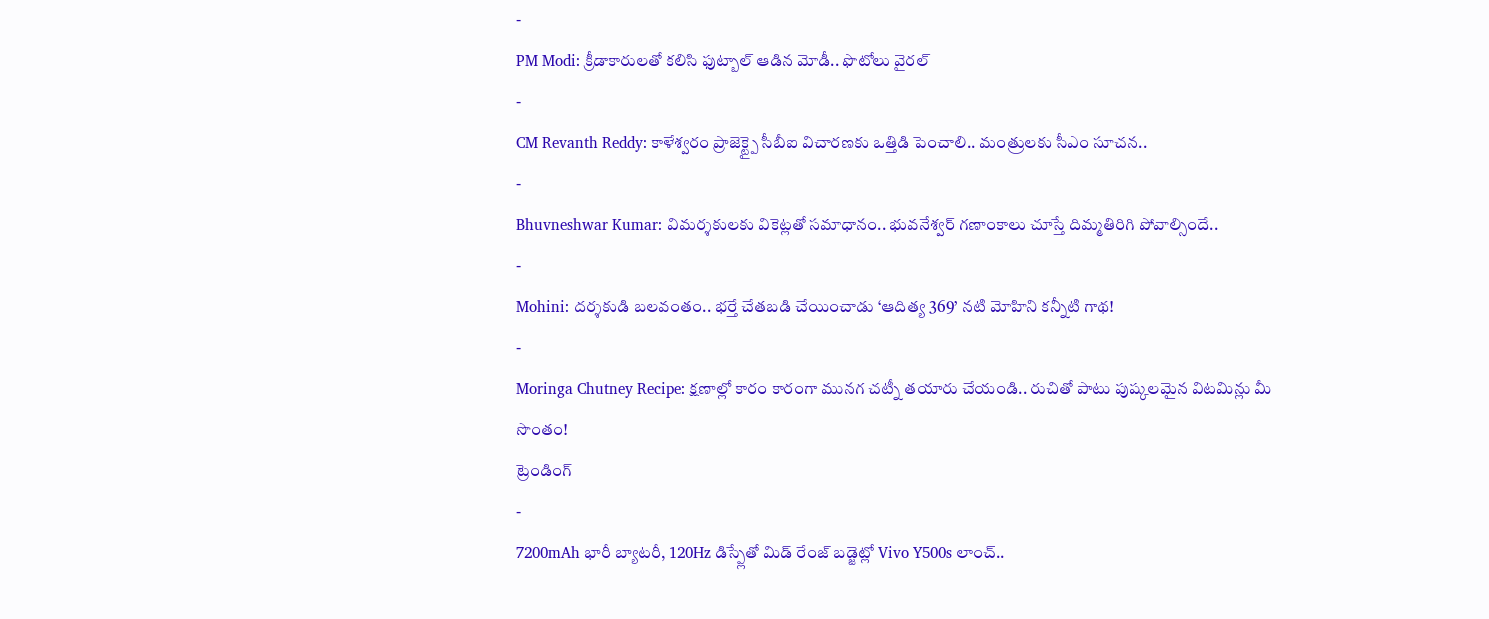-
PM Modi: క్రీడాకారులతో కలిసి ఫుట్బాల్ ఆడిన మోడీ.. ఫొటోలు వైరల్
-
CM Revanth Reddy: కాళేశ్వరం ప్రాజెక్ట్పై సీబీఐ విచారణకు ఒత్తిడి పెంచాలి.. మంత్రులకు సీఎం సూచన..
-
Bhuvneshwar Kumar: విమర్శకులకు వికెట్లతో సమాధానం.. భువనేశ్వర్ గణాంకాలు చూస్తే దిమ్మతిరిగి పోవాల్సిందే..
-
Mohini: దర్శకుడి బలవంతం.. భర్తే చేతబడి చేయించాడు ‘ఆదిత్య 369’ నటి మోహిని కన్నీటి గాథ!
-
Moringa Chutney Recipe: క్షణాల్లో కారం కారంగా మునగ చట్నీ తయారు చేయండి.. రుచితో పాటు పుష్కలమైన విటమిన్లు మీ సొంతం!
ట్రెండింగ్
-
7200mAh భారీ బ్యాటరీ, 120Hz డిస్ప్లేతో మిడ్ రేంజ్ బడ్జెట్లో Vivo Y500s లాంచ్..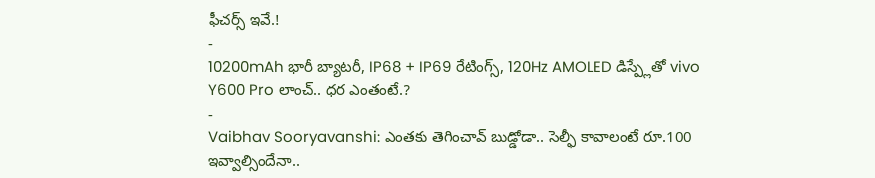ఫీచర్స్ ఇవే.!
-
10200mAh భారీ బ్యాటరీ, IP68 + IP69 రేటింగ్స్, 120Hz AMOLED డిస్ప్లేతో vivo Y600 Pro లాంచ్.. ధర ఎంతంటే.?
-
Vaibhav Sooryavanshi: ఎంతకు తెగించావ్ బుడ్డోడా.. సెల్ఫీ కావాలంటే రూ.100 ఇవ్వాల్సిందేనా..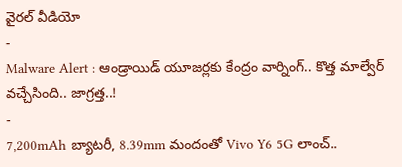వైరల్ వీడియో
-
Malware Alert : ఆండ్రాయిడ్ యూజర్లకు కేంద్రం వార్నింగ్.. కొత్త మాల్వేర్ వచ్చేసింది.. జాగ్రత్త..!
-
7,200mAh బ్యాటరీ, 8.39mm మందంతో Vivo Y6 5G లాంచ్..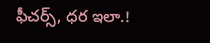ఫీచర్స్, ధర ఇలా.!